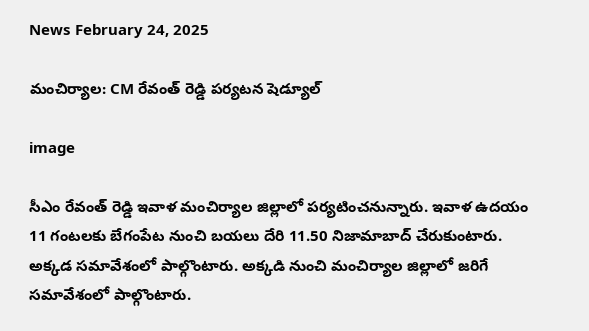News February 24, 2025

మంచిర్యాల: CM రేవంత్ రెడ్డి పర్యటన షెడ్యూల్

image

సీఎం రేవంత్ రెడ్డి ఇవాళ మంచిర్యాల జిల్లాలో పర్యటించనున్నారు. ఇవాళ ఉదయం 11 గంటలకు బేగంపేట నుంచి బయలు దేరి 11.50 నిజామాబాద్ చేరుకుంటారు. అక్కడ సమావేశంలో పాల్గొంటారు. అక్కడి నుంచి మంచిర్యాల జిల్లాలో జరిగే సమావేశంలో పాల్గొంటారు.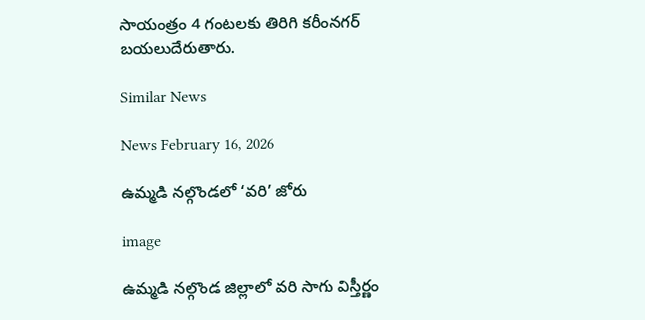సాయంత్రం 4 గంటలకు తిరిగి కరీంనగర్ బయలుదేరుతారు.

Similar News

News February 16, 2026

ఉమ్మడి నల్గొండలో ‘వరి’ జోరు

image

ఉమ్మడి నల్గొండ జిల్లాలో వరి సాగు విస్తీర్ణం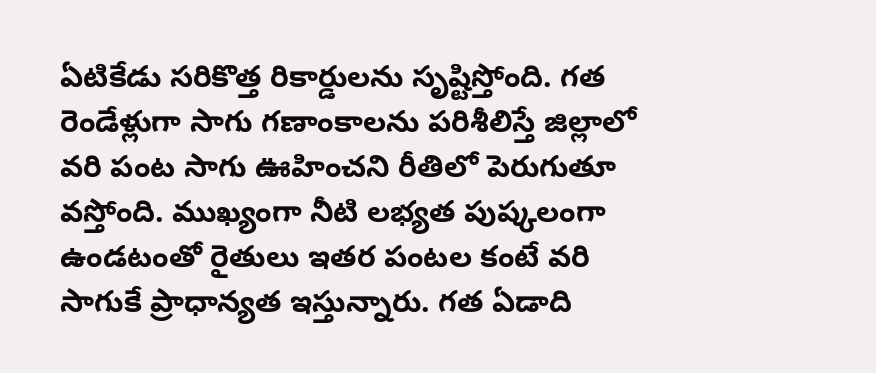ఏటికేడు సరికొత్త రికార్డులను సృష్టిస్తోంది. గత రెండేళ్లుగా సాగు గణాంకాలను పరిశీలిస్తే జిల్లాలో వరి పంట సాగు ఊహించని రీతిలో పెరుగుతూ వస్తోంది. ముఖ్యంగా నీటి లభ్యత పుష్కలంగా ఉండటంతో రైతులు ఇతర పంటల కంటే వరి సాగుకే ప్రాధాన్యత ఇస్తున్నారు. గత ఏడాది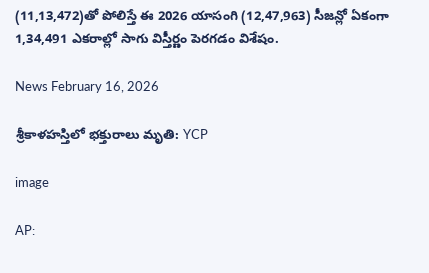(11,13,472)తో పోలిస్తే ఈ 2026 యాసంగి (12,47,963) సీజన్లో ఏకంగా 1,34,491 ఎకరాల్లో సాగు విస్తీర్ణం పెరగడం విశేషం.

News February 16, 2026

శ్రీకాళహస్తిలో భక్తురాలు మృతి: YCP

image

AP: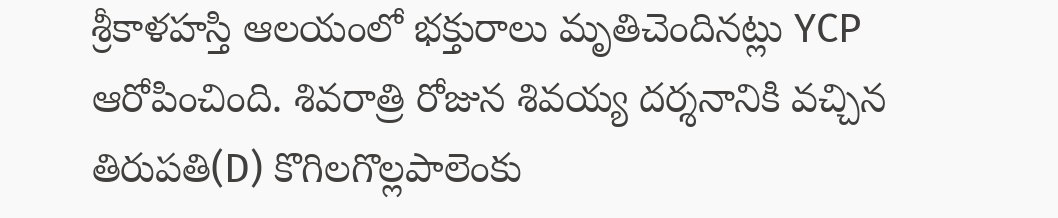శ్రీకాళహస్తి ఆలయంలో భక్తురాలు మృతిచెందినట్లు YCP ఆరోపించింది. శివరాత్రి రోజున శివయ్య దర్శనానికి వచ్చిన తిరుపతి(D) కొగిలగొల్లపాలెంకు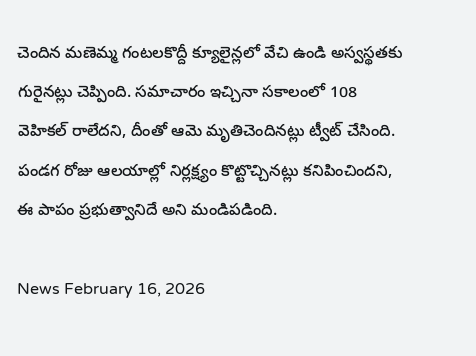చెందిన మణెమ్మ గంటలకొద్దీ క్యూలైన్లలో వేచి ఉండి అస్వస్థతకు గురైనట్లు చెప్పింది. సమాచారం ఇచ్చినా సకాలంలో 108 వెహికల్ రాలేదని, దీంతో ఆమె మృతిచెందినట్లు ట్వీట్ చేసింది. పండగ రోజు ఆలయాల్లో నిర్లక్ష్యం కొట్టొచ్చినట్లు కనిపించిందని, ఈ పాపం ప్రభుత్వానిదే అని మండిపడింది.

News February 16, 2026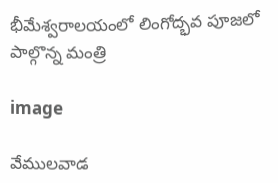భీమేశ్వరాలయంలో లింగోద్భవ పూజలో పాల్గొన్న మంత్రి

image

వేములవాడ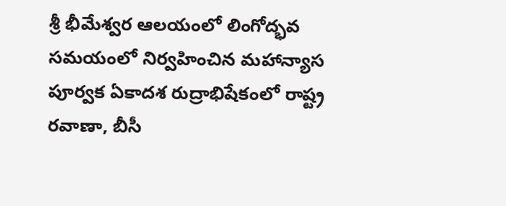శ్రీ భీమేశ్వర ఆలయంలో లింగోద్భవ సమయంలో నిర్వహించిన మహాన్యాస పూర్వక ఏకాదశ రుద్రాభిషేకంలో రాష్ట్ర రవాణా, బీసీ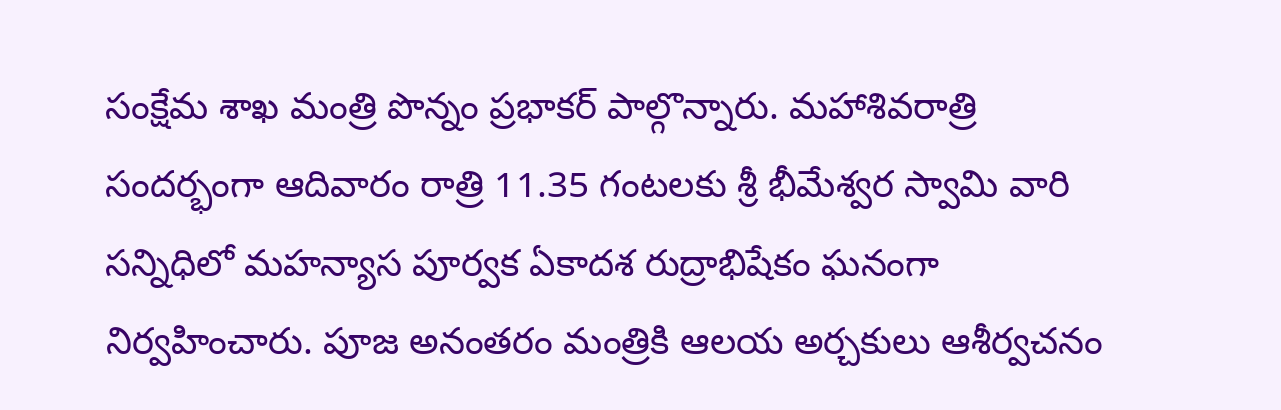సంక్షేమ శాఖ మంత్రి పొన్నం ప్రభాకర్ పాల్గొన్నారు. మహాశివరాత్రి సందర్భంగా ఆదివారం రాత్రి 11.35 గంటలకు శ్రీ భీమేశ్వర స్వామి వారి సన్నిధిలో మహన్యాస పూర్వక ఏకాదశ రుద్రాభిషేకం ఘనంగా నిర్వహించారు. పూజ అనంతరం మంత్రికి ఆలయ అర్చకులు ఆశీర్వచనం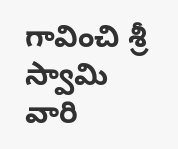గావించి శ్రీ స్వామి వారి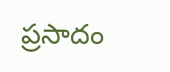ప్రసాదం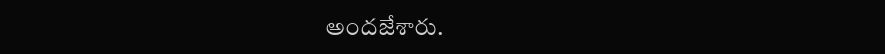అందజేశారు.